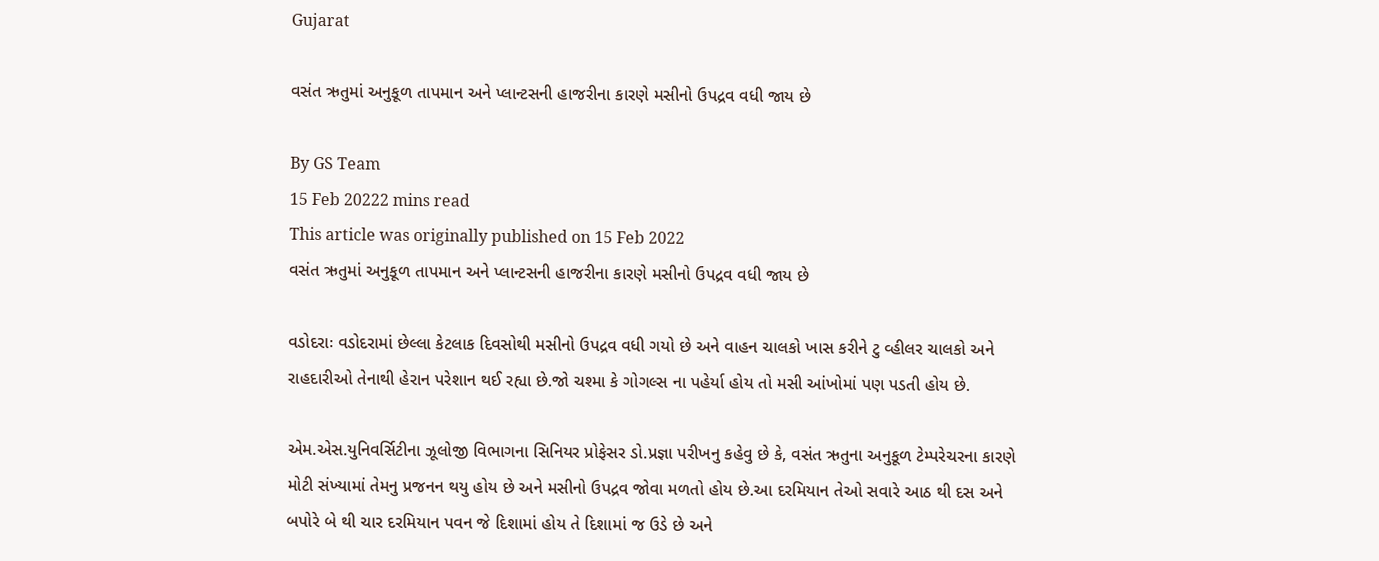Gujarat

વસંત ઋતુમાં અનુકૂળ તાપમાન અને પ્લાન્ટસની હાજરીના કારણે મસીનો ઉપદ્રવ વધી જાય છે

By GS Team
15 Feb 20222 mins read
This article was originally published on 15 Feb 2022
વસંત ઋતુમાં અનુકૂળ તાપમાન અને પ્લાન્ટસની હાજરીના કારણે મસીનો ઉપદ્રવ વધી જાય છે

વડોદરાઃ વડોદરામાં છેલ્લા કેટલાક દિવસોથી મસીનો ઉપદ્રવ વધી ગયો છે અને વાહન ચાલકો ખાસ કરીને ટુ વ્હીલર ચાલકો અને રાહદારીઓ તેનાથી હેરાન પરેશાન થઈ રહ્યા છે.જો ચશ્મા કે ગોગલ્સ ના પહેર્યા હોય તો મસી આંખોમાં પણ પડતી હોય છે.

એમ.એસ.યુનિવર્સિટીના ઝૂલોજી વિભાગના સિનિયર પ્રોફેસર ડો.પ્રજ્ઞા પરીખનુ કહેવુ છે કે, વસંત ઋતુના અનુકૂળ ટેમ્પરેચરના કારણે મોટી સંખ્યામાં તેમનુ પ્રજનન થયુ હોય છે અને મસીનો ઉપદ્રવ જોવા મળતો હોય છે.આ દરમિયાન તેઓ સવારે આઠ થી દસ અને બપોરે બે થી ચાર દરમિયાન પવન જે દિશામાં હોય તે દિશામાં જ ઉડે છે અને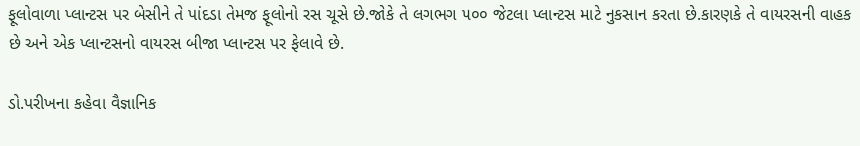ફૂલોવાળા પ્લાન્ટસ પર બેસીને તે પાંદડા તેમજ ફૂલોનો રસ ચૂસે છે.જોકે તે લગભગ ૫૦૦ જેટલા પ્લાન્ટસ માટે નુકસાન કરતા છે.કારણકે તે વાયરસની વાહક છે અને એક પ્લાન્ટસનો વાયરસ બીજા પ્લાન્ટસ પર ફેલાવે છે.

ડો.પરીખના કહેવા વૈજ્ઞાનિક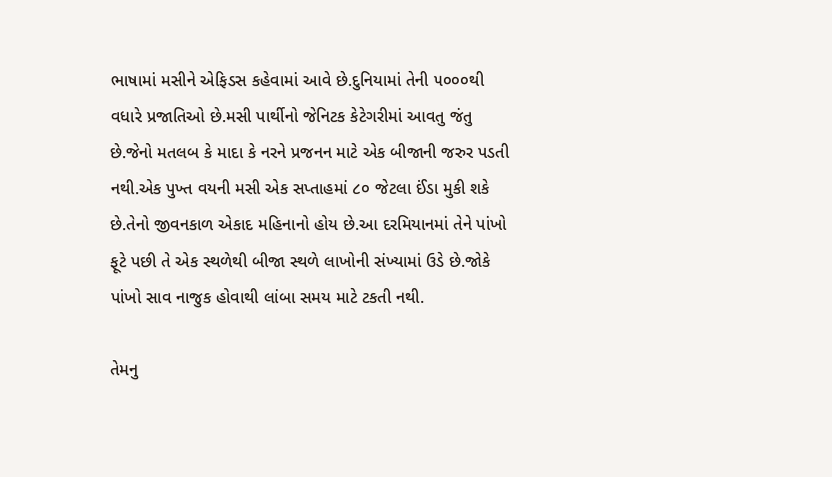ભાષામાં મસીને એફિડસ કહેવામાં આવે છે.દુનિયામાં તેની ૫૦૦૦થી વધારે પ્રજાતિઓ છે.મસી પાર્થીનો જેનિટક કેટેગરીમાં આવતુ જંતુ છે.જેનો મતલબ કે માદા કે નરને પ્રજનન માટે એક બીજાની જરુર પડતી નથી.એક પુખ્ત વયની મસી એક સપ્તાહમાં ૮૦ જેટલા ઈંડા મુકી શકે છે.તેનો જીવનકાળ એકાદ મહિનાનો હોય છે.આ દરમિયાનમાં તેને પાંખો ફૂટે પછી તે એક સ્થળેથી બીજા સ્થળે લાખોની સંખ્યામાં ઉડે છે.જોકે પાંખો સાવ નાજુક હોવાથી લાંબા સમય માટે ટકતી નથી.

તેમનુ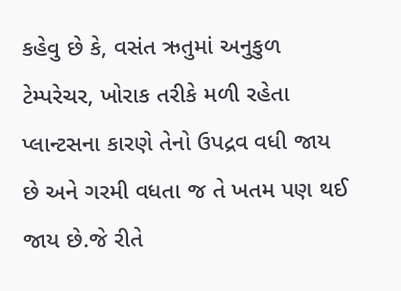કહેવુ છે કે, વસંત ઋતુમાં અનુકુળ ટેમ્પરેચર, ખોરાક તરીકે મળી રહેતા પ્લાન્ટસના કારણે તેનો ઉપદ્રવ વધી જાય છે અને ગરમી વધતા જ તે ખતમ પણ થઈ જાય છે.જે રીતે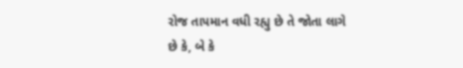રોજ તાપમાન વધી રહ્યુ છે તે જોતા લાગે છે કે, બે કે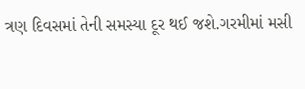ત્રણ દિવસમાં તેની સમસ્યા દૂર થઈ જશે.ગરમીમાં મસી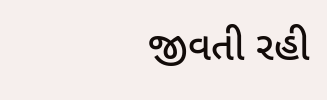જીવતી રહી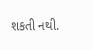શકતી નથી.